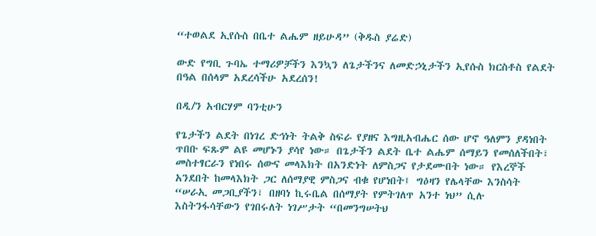“ተወልደ ኢየሱስ በቤተ ልሔም ዘይሁዳ” (ቅዱስ ያሬድ)

ውድ የግቢ ጉባኤ ተማሪዎቻችን እንኳን ለጌታችንና ለመድኃኒታችን ኢየሱስ ክርስቶስ የልደት በዓል በሰላም አደረሳችሁ አደረሰን!

በዲ/ን አብርሃም ባንቲሁን

የጌታችን ልደት በነገረ ድኅነት ትልቅ ስፍራ የያዘና እግዚአብሔር ሰው ሆኖ ዓለምን ያዳነበት ጥበቡ ፍጹም ልዩ መሆኑን ያሳየ ነው። በጌታችን ልደት ቤተ ልሔም ሰማይን የመሰለችበት፣ መስተፃርራን የነበሩ ሰውና መላእክት በአንድነት ለምስጋና የታደሙበት ነው። የእረኞች አንደበት ከመላእክት ጋር ለሰማያዊ ምስጋና ብቁ የሆነበት፤ ግዕዛን የሌላቸው እንስሳት “ሠራኢ መጋቢያችን፣ በዘባነ ኪሩቤል በሰማያት የምትገለጥ አንተ ነህ” ሲሉ እስትንፋሳቸውን የገበሩለት ነገሥታት “በመንግሠትህ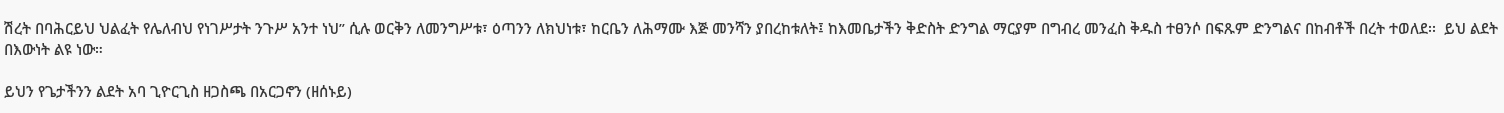ሽረት በባሕርይህ ህልፈት የሌለብህ የነገሥታት ንጉሥ አንተ ነህ” ሲሉ ወርቅን ለመንግሥቱ፣ ዕጣንን ለክህነቱ፣ ከርቤን ለሕማሙ እጅ መንሻን ያበረከቱለት፤ ከእመቤታችን ቅድስት ድንግል ማርያም በግብረ መንፈስ ቅዱስ ተፀንሶ በፍጹም ድንግልና በከብቶች በረት ተወለደ፡፡  ይህ ልደት በእውነት ልዩ ነው።

ይህን የጌታችንን ልደት አባ ጊዮርጊስ ዘጋስጫ በአርጋኖን (ዘሰኑይ)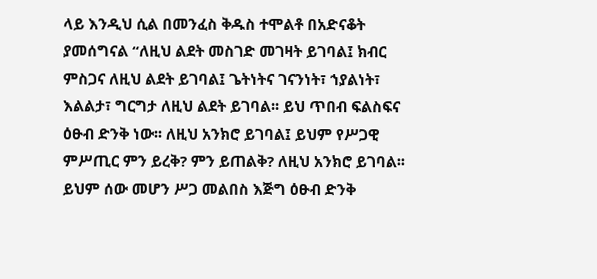ላይ እንዲህ ሲል በመንፈስ ቅዱስ ተሞልቶ በአድናቆት ያመሰግናል “ለዚህ ልደት መስገድ መገዛት ይገባል፤ ክብር ምስጋና ለዚህ ልደት ይገባል፤ ጌትነትና ገናንነት፣ ኀያልነት፣ እልልታ፣ ግርግታ ለዚህ ልደት ይገባል፡፡ ይህ ጥበብ ፍልስፍና ዕፁብ ድንቅ ነው፡፡ ለዚህ አንክሮ ይገባል፤ ይህም የሥጋዊ ምሥጢር ምን ይረቅ? ምን ይጠልቅ? ለዚህ አንክሮ ይገባል፡፡ ይህም ሰው መሆን ሥጋ መልበስ እጅግ ዕፁብ ድንቅ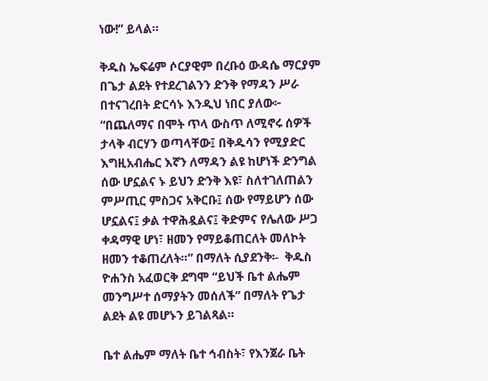ነው!” ይላል።

ቅዱስ ኤፍሬም ሶርያዊም በረቡዕ ውዳሴ ማርያም በጌታ ልደት የተደረገልንን ድንቅ የማዳን ሥራ በተናገረበት ድርሳኑ እንዲህ ነበር ያለው፦ “በጨለማና በሞት ጥላ ውስጥ ለሚኖሩ ሰዎች ታላቅ ብርሃን ወጣላቸው፤ በቅዱሳን የሚያድር እግዚአብሔር እኛን ለማዳን ልዩ ከሆነች ድንግል ሰው ሆኗልና ኑ ይህን ድንቅ እዩ፣ ስለተገለጠልን ምሥጢር ምስጋና አቅርቡ፤ ሰው የማይሆን ሰው ሆኗልና፤ ቃል ተዋሕዷልና፤ ቅድምና የሌለው ሥጋ ቀዳማዊ ሆነ፣ ዘመን የማይቆጠርለት መለኮት ዘመን ተቆጠረለት።” በማለት ሲያደንቅ፡-  ቅዱስ ዮሐንስ አፈወርቅ ደግሞ “ይህች ቤተ ልሔም መንግሥተ ሰማያትን መሰለች” በማለት የጌታ ልደት ልዩ መሆኑን ይገልጻል።

ቤተ ልሔም ማለት ቤተ ኅብስት፣ የእንጀራ ቤት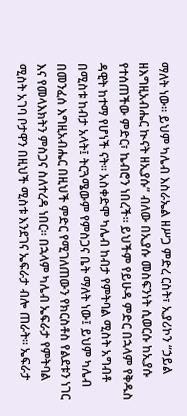ማለት ነው። ይህም ካሌብ እስራኤል ዘሥጋ ምድረ ርስት፣ ኢያሪኮን “ኃይል ዘእግዚአብሔር ኲናት ዘኢያሱ” ብለው በኢያሱ መስፍንነት ሲወርሱ ከኢያሱ የተሰጠችው ምድር፣ ኬብሮን ነበረች። ይህችም የይሁዳ ምድር በኋላም የቅዱስ ዳዊት ከተማ የሆነች ናት። አስቀድሞ ካሌብ ከብታ የምትባል ሚስት አግብቶ በሚስቱ ከብታ አላት፤ ትርጓሜውም የምስጋና ቤት ማለት ነው፤ ይህም ካሌብ በመንፈሰ እግዚአብሔር በዚህች ምድር የሚገለጠውን የክርስቶስ የልደቱን ነገር እና የመላእክትን ምስጋና ስለተረዳ ነበር። በኋላም ካሌብ ኤፍራታ የምትባል ሚስት አገባ ቦታዋን በዚህች ሚስቱ እንደገና ኤፍራታ ብሎ ጠራት። ኤፍራታ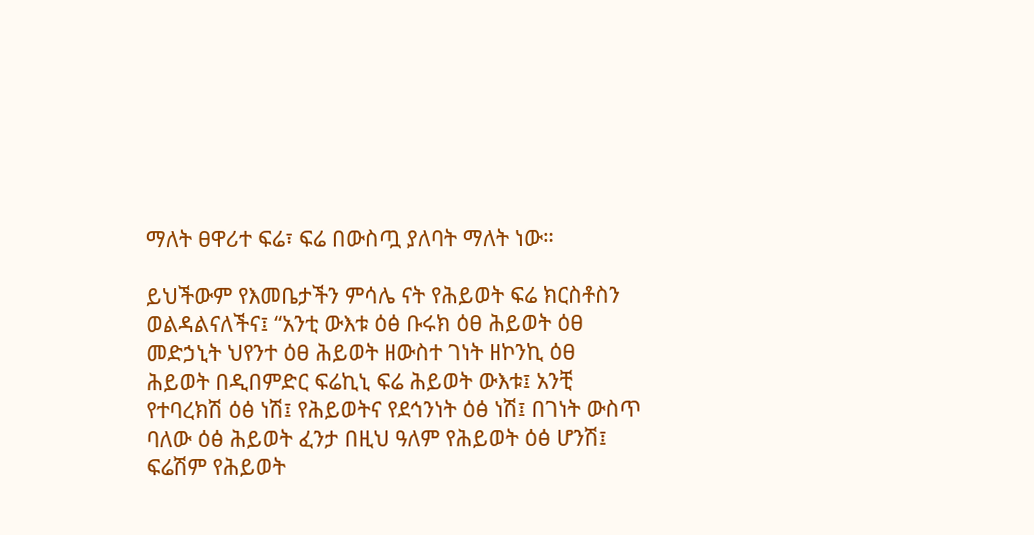ማለት ፀዋሪተ ፍሬ፣ ፍሬ በውስጧ ያለባት ማለት ነው።

ይህችውም የእመቤታችን ምሳሌ ናት የሕይወት ፍሬ ክርስቶስን ወልዳልናለችና፤ “አንቲ ውእቱ ዕፅ ቡሩክ ዕፀ ሕይወት ዕፀ መድኃኒት ህየንተ ዕፀ ሕይወት ዘውስተ ገነት ዘኮንኪ ዕፀ ሕይወት በዲበምድር ፍሬኪኒ ፍሬ ሕይወት ውእቱ፤ አንቺ የተባረክሽ ዕፅ ነሽ፤ የሕይወትና የደኅንነት ዕፅ ነሽ፤ በገነት ውስጥ ባለው ዕፅ ሕይወት ፈንታ በዚህ ዓለም የሕይወት ዕፅ ሆንሽ፤ ፍሬሽም የሕይወት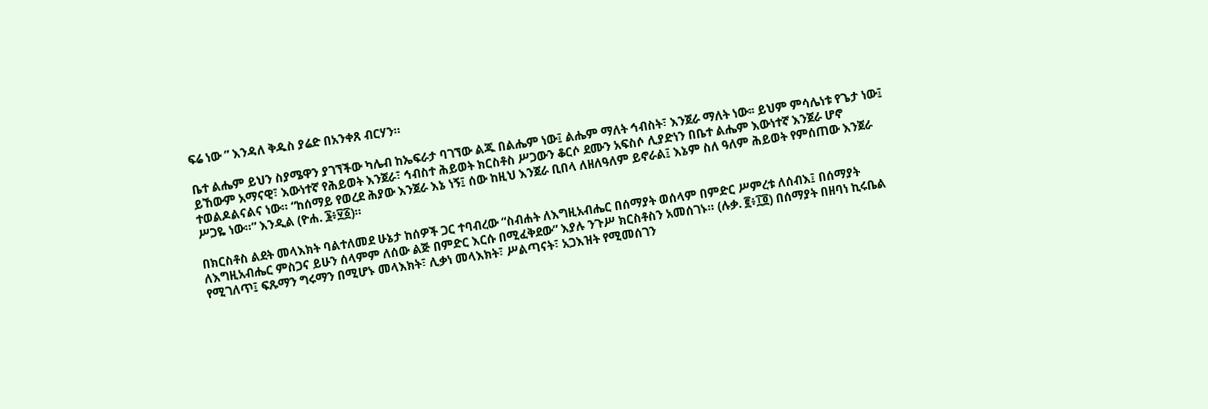ፍሬ ነው ” እንዳለ ቅዱስ ያሬድ በአንቀጸ ብርሃን።

ቤተ ልሔም ይህን ስያሜዋን ያገኘችው ካሌብ ከኤፍራታ ባገኘው ልጁ በልሔም ነው፤ ልሔም ማለት ኅብስት፣ እንጀራ ማለት ነው፡፡ ይህም ምሳሌነቱ የጌታ ነው፤ ይኸውም አማናዊ፣ እውነተኛ የሕይወት እንጀራ፣ ኅብስተ ሕይወት ክርስቶስ ሥጋውን ቆርሶ ደሙን አፍስሶ ሊያድነን በቤተ ልሔም እውነተኛ እንጀራ ሆኖ ተወልዶልናልና ነው። “ከሰማይ የወረደ ሕያው እንጀራ እኔ ነኝ፤ ሰው ከዚህ እንጀራ ቢበላ ለዘለዓለም ይኖራል፤ እኔም ስለ ዓለም ሕይወት የምሰጠው እንጀራ ሥጋዬ ነው።” እንዲል (ዮሐ. ፮፥፶፩)።

በክርስቶስ ልደት መላእክት ባልተለመደ ሁኔታ ከሰዎች ጋር ተባብረው “ስብሐት ለእግዚአብሔር በሰማያት ወሰላም በምድር ሥምረቱ ለሰብእ፤ በሰማያት ለእግዚአብሔር ምስጋና ይሁን ሰላምም ለሰው ልጅ በምድር እርሱ በሚፈቅደው” እያሉ ንጉሥ ክርስቶስን አመሰገኑ። (ሉቃ. ፪፥፲፬) በሰማያት በዘባነ ኪሩቤል የሚገለጥ፤ ፍጹማን ግሩማን በሚሆኑ መላእክት፣ ሊቃነ መላእክት፣ ሥልጣናት፣ አጋእዝት የሚመሰገን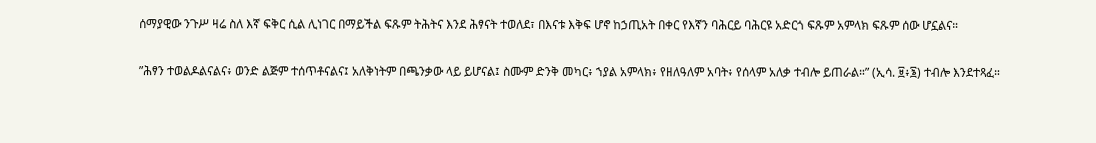ሰማያዊው ንጉሥ ዛሬ ስለ እኛ ፍቅር ሲል ሊነገር በማይችል ፍጹም ትሕትና እንደ ሕፃናት ተወለደ፣ በእናቱ እቅፍ ሆኖ ከኃጢአት በቀር የእኛን ባሕርይ ባሕርዩ አድርጎ ፍጹም አምላክ ፍጹም ሰው ሆኗልና።

”ሕፃን ተወልዶልናልና፥ ወንድ ልጅም ተሰጥቶናልና፤ አለቅነትም በጫንቃው ላይ ይሆናል፤ ስሙም ድንቅ መካር፥ ኀያል አምላክ፥ የዘለዓለም አባት፥ የሰላም አለቃ ተብሎ ይጠራል።” (ኢሳ. ፱፥፮) ተብሎ እንደተጻፈ።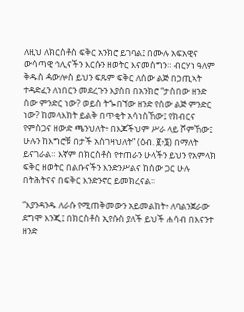ለዚህ ለክርስቶስ ፍቅር አንክሮ ይገባል፤ በሙሉ አፍአዊና ውሳጣዊ ኅሊናችን እርሱን ዘወትር እናመስግን። ብርሃነ ዓለም ቅዱስ ዻውሎስ ይህን ፍጹም ፍቅር ለሰው ልጅ በኃጢኣት ተዳድፈን ለነበርን መደረጉን እያሰበ በአንክሮ “ታስበው ዘንድ ሰው ምንድር ነው? ወይስ ትጐበኘው ዘንድ የሰው ልጅ ምንድር ነው? ከመላእክት ይልቅ በጥቂት አሳነስኸው፤ የክብርና የምስጋና ዘውድ ጫንህለት፥ በእጆችህም ሥራ ላይ ሾምኸው፤ ሁሉን ከእግሮቹ በታች አስገዛህለት” (ዕብ. ፪፥፮) በማለት ይናገራል። እኛም በክርስቶስ የተጠራን ሁላችን ይህን የአምላክ ፍቅር ዘወትር በልቡናችን እንድንሥልና ከሰው ጋር ሁሉ በትሕትናና በፍቅር እንድንኖር ይመክረናል፡፡

“እያንዳንዱ ለራሱ የሚጠቅመውን አይመልከት፥ ለባልንጀራው ደግሞ እንጂ፤ በክርስቶስ ኢየሱስ ያለች ይህች ሐሳብ በእናንተ ዘንድ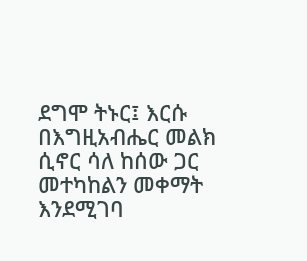ደግሞ ትኑር፤ እርሱ በእግዚአብሔር መልክ ሲኖር ሳለ ከሰው ጋር መተካከልን መቀማት እንደሚገባ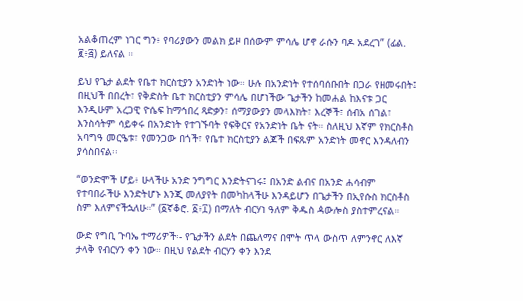አልቆጠረም ነገር ግን፥ የባሪያውን መልክ ይዞ በሰውም ምሳሌ ሆኖ ራሱን ባዶ አደረገ” (ፊል. ፪፥፭) ይለናል ።

ይህ የጌታ ልደት የቤተ ክርስቲያን አንድነት ነው። ሁሉ በአንድነት የተሰባሰቡበት በጋራ የዘመሩበት፤ በዚህች በበረት፣ የቅድስት ቤተ ክርስቲያን ምሳሌ በሆነችው ጌታችን ከመሐል ከእናቱ ጋር እንዲሁም አረጋዊ ዮሴፍ ከማኅበረ ጻድቃን፣ ሰማያውያን መላእክት፣ እረኞች፣ ሰብአ ሰገል፣ እንስሳትም ሳይቀሩ በአንድነት የተገኙባት የፍቅርና የአንድነት ቤት ናት። ስለዚህ እኛም የክርስቶስ አባግዓ መርዔቱ፣ የመንጋው በጎች፣ የቤተ ክርስቲያን ልጆች በፍጹም አንድነት መኖር እንዳለብን ያሳስበናል፡፡

“ወንድሞች ሆይ፥ ሁላችሁ አንድ ንግግር እንድትናገሩ፤ በአንድ ልብና በአንድ ሐሳብም የተባበራችሁ እንድትሆኑ እንጂ መለያየት በመካከላችሁ እንዳይሆን በጌታችን በኢየሱስ ክርስቶስ ስም እለምናችኋለሁ።” (፩ኛቆሮ. ፩፥፲) በማለት ብርሃነ ዓለም ቅዱስ ዻውሎስ ያስተምረናል።

ውድ የግቢ ጉባኤ ተማሪዎች፡- የጌታችን ልደት በጨለማና በሞት ጥላ ውስጥ ለምንኖር ለእኛ ታላቅ የብርሃን ቀን ነው። በዚህ የልደት ብርሃን ቀን እንደ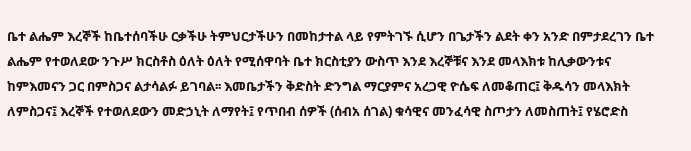ቤተ ልሔም እረኞች ከቤተሰባችሁ ርቃችሁ ትምህርታችሁን በመከታተል ላይ የምትገኙ ሲሆን በጌታችን ልደት ቀን አንድ በምታደረገን ቤተ ልሔም የተወለደው ንጉሥ ክርስቶስ ዕለት ዕለት የሚሰዋባት ቤተ ክርስቲያን ውስጥ እንደ እረኞቹና እንደ መላእክቱ ከሊቃውንቱና ከምእመናን ጋር በምስጋና ልታሳልፉ ይገባል፡፡ እመቤታችን ቅድስት ድንግል ማርያምና አረጋዊ ዮሴፍ ለመቆጠር፤ ቅዱሳን መላእክት ለምስጋና፤ እረኞች የተወለደውን መድኃኒት ለማየት፤ የጥበብ ሰዎች (ሰብአ ሰገል) ቁሳዊና መንፈሳዊ ስጦታን ለመስጠት፤ የሄሮድስ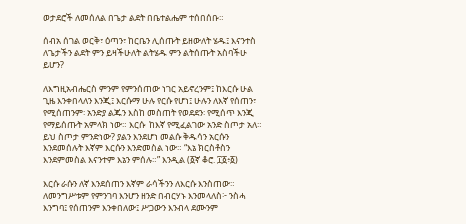ወታደሮች ለመሰለል በጌታ ልደት በቤተልሔም ተሰበሰቡ።

ሰብአ ሰገል ወርቅ፣ ዕጣን፣ ከርቤን ሊሰጡት ይዘውለት ሄዱ፤ እናንተስ ለጌታችን ልደት ምን ይዛችሁለት ልትሄዱ ምን ልትሰጡት አስባችሁ ይሆን?

ለእግዚአብሔርስ ምንም የምንሰጠው ነገር አይኖረንም፤ ከእርሱ ሁል ጊዜ እንቀበላለን እንጂ፤ እርሱማ ሁሉ የርሱ የሆነ፤ ሁሉን ለእኛ የሰጠን፣ የሚሰጠንም፡ አንድያ ልጁን እስከ መስጠት የወደደን፡ የሚሰጥ እንጂ የማይሰጡት አምላክ ነው። እርሱ  ከእኛ የሚፈልገው አንድ ስጦታ አለ። ይህ ስጦታ ምንድነው? ያልን እንደሆነ መልሱ ቅዱሳን አርሱን እንደመሰሉት እኛም እርሱን እንድመስል ነው። “እኔ ክርስቶስን እንደምመስል እናንተም እኔን ምሰሉ።” እንዲል (፩ኛ ቆሮ. ፲፩፥፩)

እርሱ ራሱን ለኛ እንደሰጠን እኛም ራሳችንን ለእርሱ እንስጠው። ለመንግሥቱም የምንገባ እንሆን ዘንድ በብርሃኑ እንመላለስ፦ ንስሓ እንግባ፤ የሰጠንም እንቀበለው፤ ሥጋውን እንብላ ደሙንም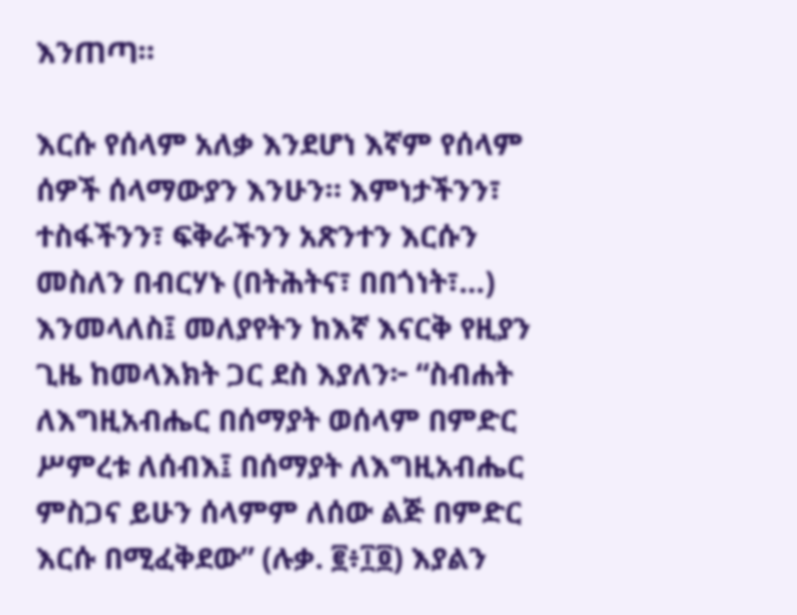እንጠጣ።

እርሱ የሰላም አለቃ እንደሆነ እኛም የሰላም ሰዎች ሰላማውያን እንሁን። እምነታችንን፣ ተስፋችንን፣ ፍቅራችንን አጽንተን እርሱን መስለን በብርሃኑ (በትሕትና፣ በበጎነት፣…) እንመላለስ፤ መለያየትን ከእኛ እናርቅ የዚያን ጊዜ ከመላእክት ጋር ደስ እያለን፦ “ስብሐት ለእግዚአብሔር በሰማያት ወሰላም በምድር ሥምረቱ ለሰብእ፤ በሰማያት ለእግዚአብሔር ምስጋና ይሁን ሰላምም ለሰው ልጅ በምድር እርሱ በሚፈቅደው” (ሉቃ. ፪፥፲፬) እያልን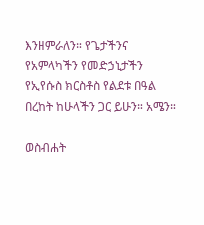እንዘምራለን። የጌታችንና የአምላካችን የመድኃኒታችን የኢየሱስ ክርስቶስ የልደቱ በዓል በረከት ከሁላችን ጋር ይሁን። አሜን።

ወስብሐት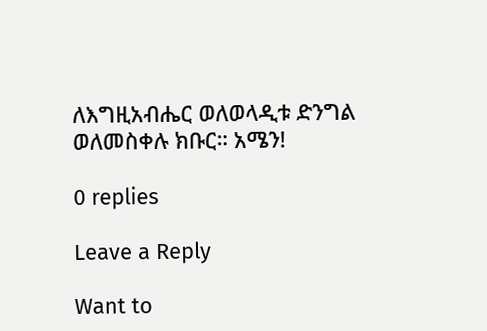ለእግዚአብሔር ወለወላዲቱ ድንግል ወለመስቀሉ ክቡር። አሜን!

0 replies

Leave a Reply

Want to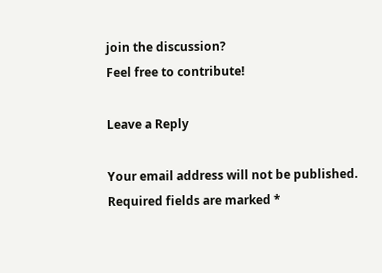join the discussion?
Feel free to contribute!

Leave a Reply

Your email address will not be published. Required fields are marked *